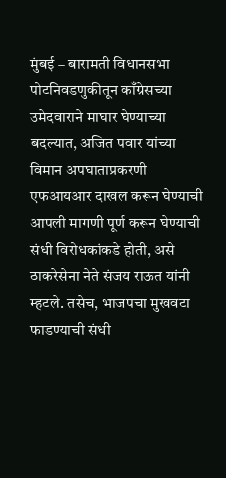मुंबई – बारामती विधानसभा पोटनिवडणुकीतून काँग्रेसच्या उमेदवाराने माघार घेण्याच्या बदल्यात, अजित पवार यांच्या विमान अपघाताप्रकरणी एफआयआर दाखल करून घेण्याची आपली मागणी पूर्ण करून घेण्याची संधी विरोधकांकडे होती, असे ठाकरेसेना नेते संजय राऊत यांनी म्हटले. तसेच, भाजपचा मुखवटा फाडण्याची संधी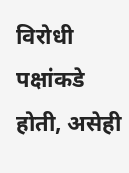विरोधी पक्षांकडे होती, असेही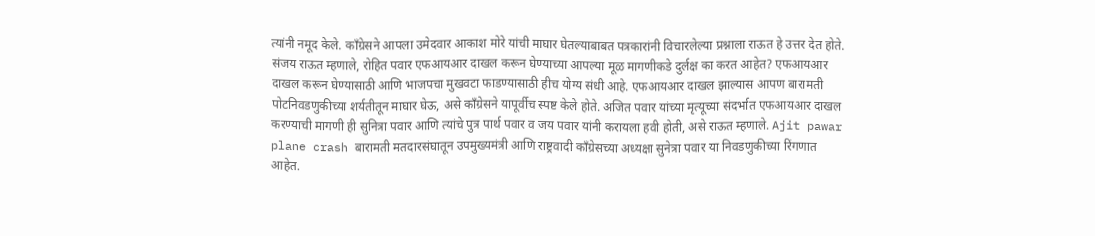त्यांनी नमूद केले. काँग्रेसने आपला उमेदवार आकाश मोरे यांची माघार घेतल्याबाबत पत्रकारांनी विचारलेल्या प्रश्नाला राऊत हे उत्तर देत होते. संजय राऊत म्हणाले, रोहित पवार एफआयआर दाखल करून घेण्याच्या आपल्या मूळ मागणीकडे दुर्लक्ष का करत आहेत? एफआयआर दाखल करून घेण्यासाठी आणि भाजपचा मुखवटा फाडण्यासाठी हीच योग्य संधी आहे. एफआयआर दाखल झाल्यास आपण बारामती पोटनिवडणुकीच्या शर्यतीतून माघार घेऊ, असे काँग्रेसने यापूर्वीच स्पष्ट केले होते. अजित पवार यांच्या मृत्यूच्या संदर्भात एफआयआर दाखल करण्याची मागणी ही सुनित्रा पवार आणि त्यांचे पुत्र पार्थ पवार व जय पवार यांनी करायला हवी होती, असे राऊत म्हणाले. Ajit pawar plane crash बारामती मतदारसंघातून उपमुख्यमंत्री आणि राष्ट्रवादी काँग्रेसच्या अध्यक्षा सुनेत्रा पवार या निवडणुकीच्या रिंगणात आहेत.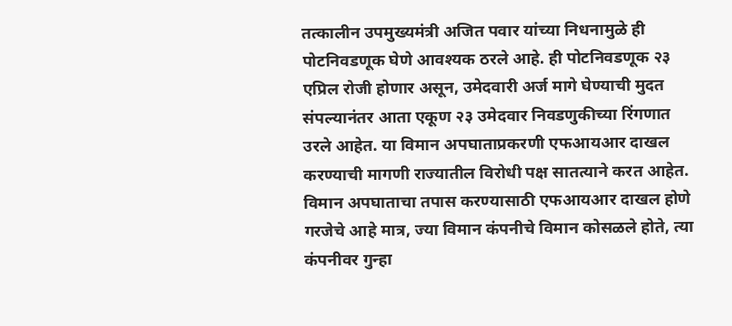तत्कालीन उपमुख्यमंत्री अजित पवार यांच्या निधनामुळे ही पोटनिवडणूक घेणे आवश्यक ठरले आहे. ही पोटनिवडणूक २३ एप्रिल रोजी होणार असून, उमेदवारी अर्ज मागे घेण्याची मुदत संपल्यानंतर आता एकूण २३ उमेदवार निवडणुकीच्या रिंगणात उरले आहेत. या विमान अपघाताप्रकरणी एफआयआर दाखल करण्याची मागणी राज्यातील विरोधी पक्ष सातत्याने करत आहेत. विमान अपघाताचा तपास करण्यासाठी एफआयआर दाखल होणे गरजेचे आहे मात्र, ज्या विमान कंपनीचे विमान कोसळले होते, त्या कंपनीवर गुन्हा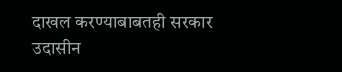दाखल करण्याबाबतही सरकार उदासीन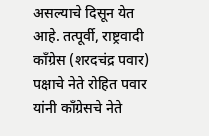असल्याचे दिसून येत आहे. तत्पूर्वी, राष्ट्रवादी काँग्रेस (शरदचंद्र पवार) पक्षाचे नेते रोहित पवार यांनी काँग्रेसचे नेते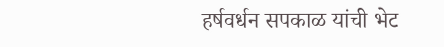हर्षवर्धन सपकाळ यांची भेट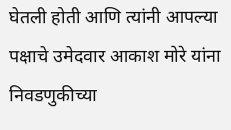घेतली होती आणि त्यांनी आपल्या पक्षाचे उमेदवार आकाश मोरे यांना निवडणुकीच्या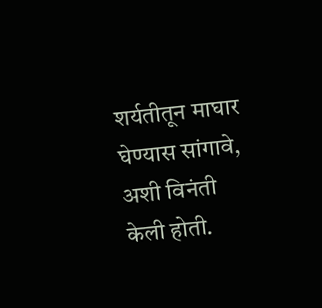शर्यतीतून माघार घेण्यास सांगावे, अशी विनंती केली होती.